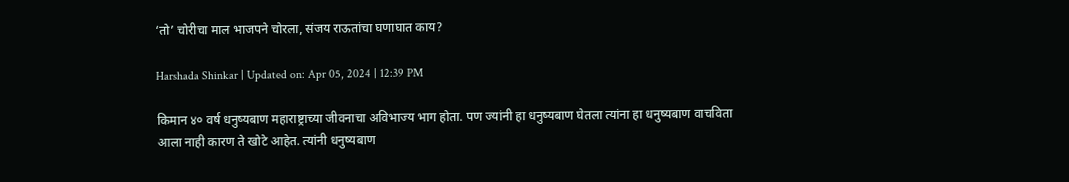‘तो’ चोरीचा माल भाजपने चोरला, संजय राऊतांचा घणाघात काय?

Harshada Shinkar | Updated on: Apr 05, 2024 | 12:39 PM

किमान ४० वर्ष धनुष्यबाण महाराष्ट्राच्या जीवनाचा अविभाज्य भाग होता. पण ज्यांनी हा धनुष्यबाण घेतला त्यांना हा धनुष्यबाण वाचविता आला नाही कारण ते खोटे आहेत. त्यांनी धनुष्यबाण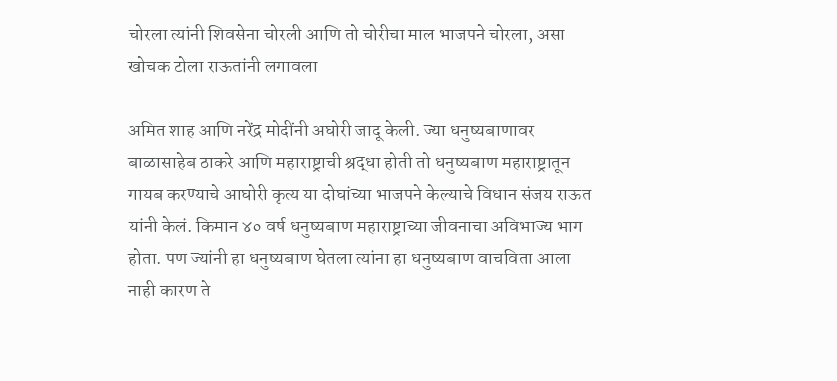चोरला त्यांनी शिवसेना चोरली आणि तो चोरीचा माल भाजपने चोरला, असा खोचक टोला राऊतांनी लगावला

अमित शाह आणि नरेंद्र मोदींनी अघोरी जादू केली. ज्या धनुष्यबाणावर बाळासाहेब ठाकरे आणि महाराष्ट्राची श्रद्धा होती तो धनुष्यबाण महाराष्ट्रातून गायब करण्याचे आघोरी कृत्य या दोघांच्या भाजपने केल्याचे विधान संजय राऊत यांनी केलं. किमान ४० वर्ष धनुष्यबाण महाराष्ट्राच्या जीवनाचा अविभाज्य भाग होता. पण ज्यांनी हा धनुष्यबाण घेतला त्यांना हा धनुष्यबाण वाचविता आला नाही कारण ते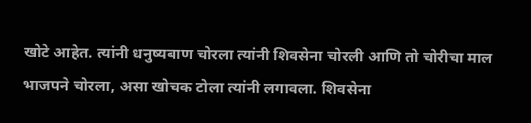खोटे आहेत. त्यांनी धनुष्यबाण चोरला त्यांनी शिवसेना चोरली आणि तो चोरीचा माल भाजपने चोरला, असा खोचक टोला त्यांनी लगावला. शिवसेना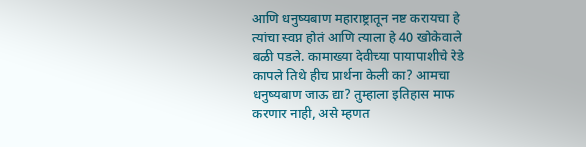आणि धनुष्यबाण महाराष्ट्रातून नष्ट करायचा हे त्यांचा स्वप्न होतं आणि त्याला हे 40 खोकेवाले बळी पडले. कामाख्या देवीच्या पायापाशीचे रेडे कापले तिथे हीच प्रार्थना केली का? आमचा धनुष्यबाण जाऊ द्या? तुम्हाला इतिहास माफ करणार नाही, असे म्हणत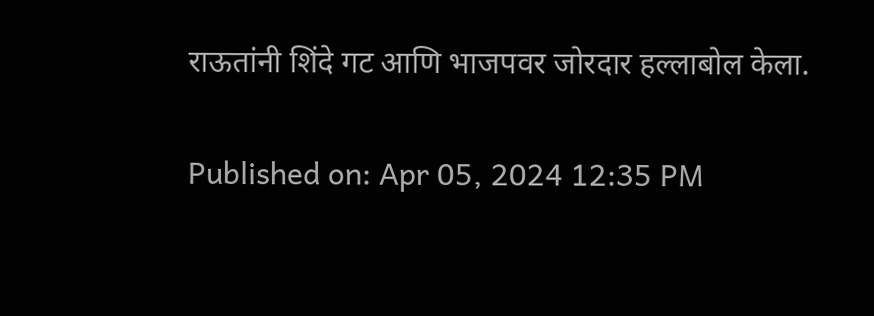राऊतांनी शिंदे गट आणि भाजपवर जोरदार हल्लाबोल केला.

Published on: Apr 05, 2024 12:35 PM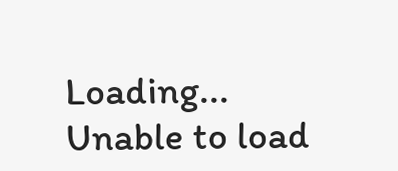Loading...
Unable to load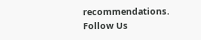recommendations.
Follow Us